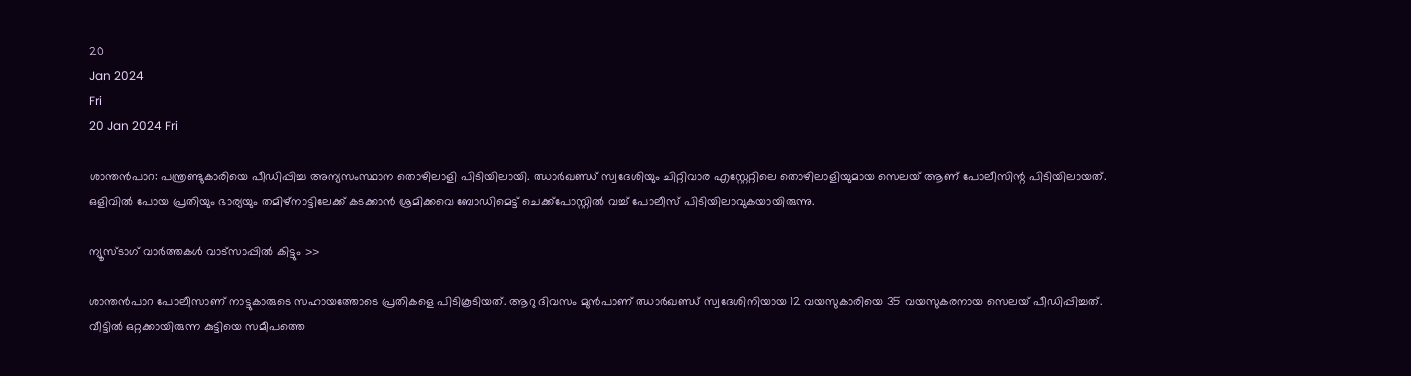20
Jan 2024
Fri
20 Jan 2024 Fri

ശാന്തന്‍പാറ: പന്ത്രണ്ടുകാരിയെ പീഡിപ്പിച്ച അന്യസംസ്ഥാന തൊഴിലാളി പിടിയിലായി. ഝാര്‍ഖണ്ഡ് സ്വദേശിയും ചിറ്റിവാര എസ്റ്റേറ്റിലെ തൊഴിലാളിയുമായ സെലയ് ആണ് പോലീസിന്റ പിടിയിലായത്. ഒളിവില്‍ പോയ പ്രതിയും ഭാര്യയും തമിഴ്‌നാട്ടിലേക്ക് കടക്കാന്‍ ശ്രമിക്കവെ ബോഡിമെട്ട് ചെക്ക്‌പോസ്റ്റില്‍ വച്ച് പോലീസ് പിടിയിലാവുകയായിരുന്നു.

ന്യൂസ്ടാഗ് വാര്‍ത്തകള്‍ വാട്‌സാപ്പില്‍ കിട്ടും >>

ശാന്തന്‍പാറ പോലീസാണ് നാട്ടുകാരുടെ സഹായത്തോടെ പ്രതികളെ പിടികൂടിയത്. ആറു ദിവസം മുന്‍പാണ് ഝാര്‍ഖണ്ഡ് സ്വദേശിനിയായ 12 വയസുകാരിയെ 35 വയസുകരനായ സെലയ് പീഡിപ്പിച്ചത്. വീട്ടില്‍ ഒറ്റക്കായിരുന്ന കുട്ടിയെ സമീപത്തെ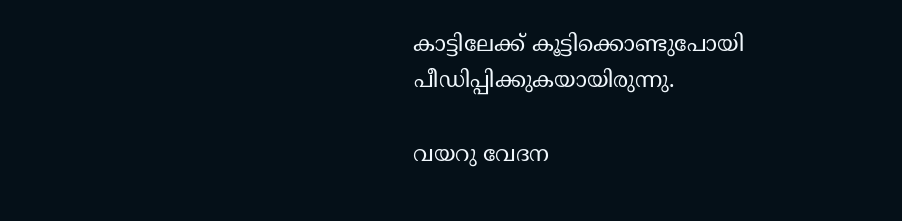കാട്ടിലേക്ക് കൂട്ടിക്കൊണ്ടുപോയി പീഡിപ്പിക്കുകയായിരുന്നു.

വയറു വേദന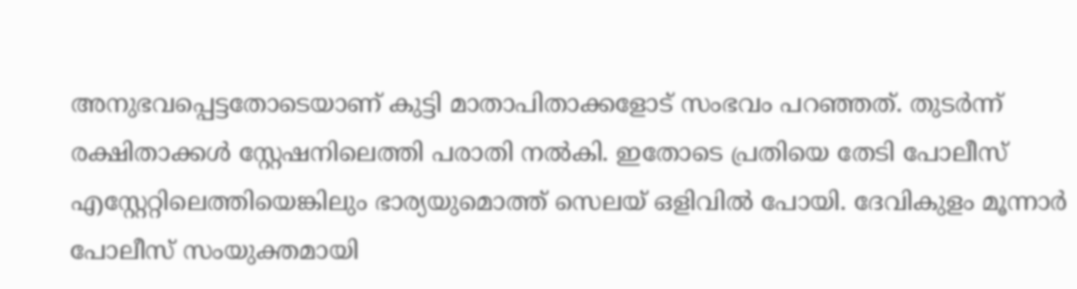അനുഭവപ്പെട്ടതോടെയാണ് കുട്ടി മാതാപിതാക്കളോട് സംഭവം പറഞ്ഞത്. തുടര്‍ന്ന് രക്ഷിതാക്കള്‍ സ്റ്റേഷനിലെത്തി പരാതി നല്‍കി. ഇതോടെ പ്രതിയെ തേടി പോലീസ് എസ്റ്റേറ്റിലെത്തിയെങ്കിലും ഭാര്യയുമൊത്ത് സെലയ് ഒളിവില്‍ പോയി. ദേവികുളം മൂന്നാര്‍ പോലീസ് സംയുക്തമായി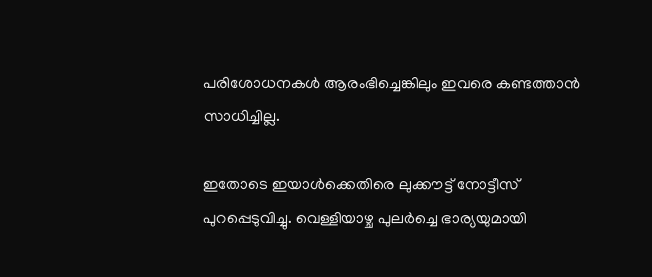പരിശോധനകള്‍ ആരംഭിച്ചെങ്കിലും ഇവരെ കണ്ടത്താന്‍ സാധിച്ചില്ല.

ഇതോടെ ഇയാള്‍ക്കെതിരെ ലുക്കൗട്ട് നോട്ടീസ് പുറപ്പെടുവിച്ചു. വെള്ളിയാഴ്ച പുലര്‍ച്ചെ ഭാര്യയുമായി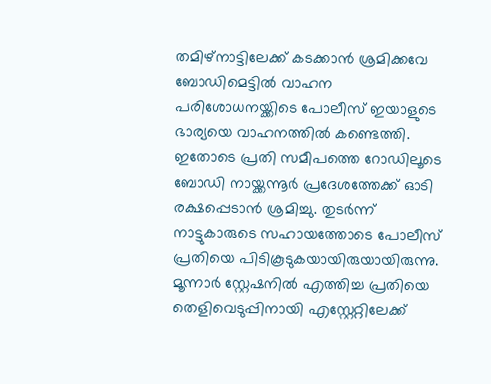തമിഴ്‌നാട്ടിലേക്ക് കടക്കാന്‍ ശ്രമിക്കവേ ബോഡിമെട്ടില്‍ വാഹന പരിശോധനയ്ക്കിടെ പോലീസ് ഇയാളുടെ ഭാര്യയെ വാഹനത്തില്‍ കണ്ടെത്തി. ഇതോടെ പ്രതി സമീപത്തെ റോഡിലൂടെ ബോഡി നായ്ക്കന്നൂര്‍ പ്രദേശത്തേക്ക് ഓടി രക്ഷപ്പെടാന്‍ ശ്രമിച്ചു. തുടര്‍ന്ന് നാട്ടുകാരുടെ സഹായത്തോടെ പോലീസ് പ്രതിയെ പിടികൂടുകയായിരുയായിരുന്നു. മൂന്നാര്‍ സ്റ്റേഷനില്‍ എത്തിച്ച പ്രതിയെ തെളിവെടുപ്പിനായി എസ്റ്റേറ്റിലേക്ക്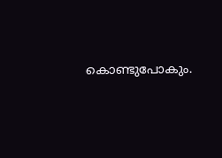കൊണ്ടുപോകും.